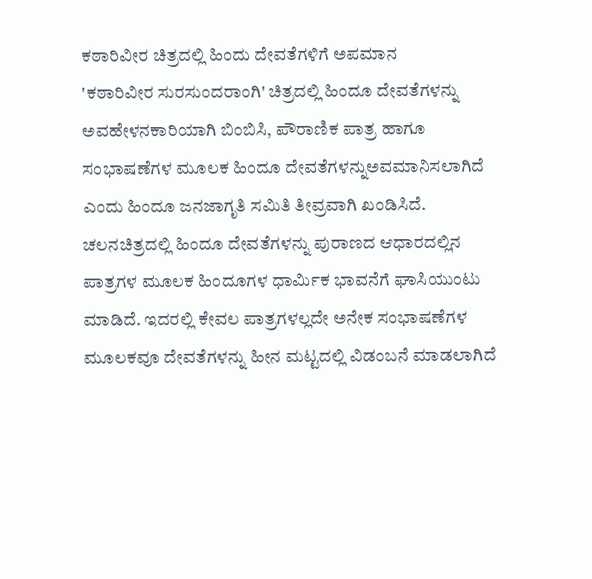ಕಠಾರಿವೀರ ಚಿತ್ರದಲ್ಲಿ ಹಿಂದು ದೇವತೆಗಳಿಗೆ ಅಪಮಾನ
'ಕಠಾರಿವೀರ ಸುರಸುಂದರಾಂಗಿ' ಚಿತ್ರದಲ್ಲಿ ಹಿಂದೂ ದೇವತೆಗಳನ್ನು ಅವಹೇಳನಕಾರಿಯಾಗಿ ಬಿಂಬಿಸಿ, ಪೌರಾಣಿಕ ಪಾತ್ರ ಹಾಗೂ ಸಂಭಾಷಣೆಗಳ ಮೂಲಕ ಹಿಂದೂ ದೇವತೆಗಳನ್ನುಅವಮಾನಿಸಲಾಗಿದೆ ಎಂದು ಹಿಂದೂ ಜನಜಾಗೃತಿ ಸಮಿತಿ ತೀವ್ರವಾಗಿ ಖಂಡಿಸಿದೆ.
ಚಲನಚಿತ್ರದಲ್ಲಿ ಹಿಂದೂ ದೇವತೆಗಳನ್ನು ಪುರಾಣದ ಆಧಾರದಲ್ಲಿನ ಪಾತ್ರಗಳ ಮೂಲಕ ಹಿಂದೂಗಳ ಧಾರ್ಮಿಕ ಭಾವನೆಗೆ ಘಾಸಿಯುಂಟು ಮಾಡಿದೆ. ಇದರಲ್ಲಿ ಕೇವಲ ಪಾತ್ರಗಳಲ್ಲದೇ ಅನೇಕ ಸಂಭಾಷಣೆಗಳ ಮೂಲಕವೂ ದೇವತೆಗಳನ್ನು ಹೀನ ಮಟ್ಟದಲ್ಲಿ ವಿಡಂಬನೆ ಮಾಡಲಾಗಿದೆ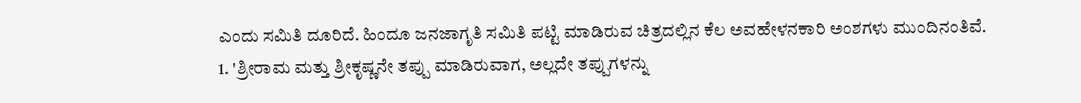ಎಂದು ಸಮಿತಿ ದೂರಿದೆ. ಹಿಂದೂ ಜನಜಾಗೃತಿ ಸಮಿತಿ ಪಟ್ಟಿ ಮಾಡಿರುವ ಚಿತ್ರದಲ್ಲಿನ ಕೆಲ ಅವಹೇಳನಕಾರಿ ಅಂಶಗಳು ಮುಂದಿನಂತಿವೆ.
1. 'ಶ್ರೀರಾಮ ಮತ್ತು ಶ್ರೀಕೃಷ್ಣನೇ ತಪ್ಪು ಮಾಡಿರುವಾಗ, ಅಲ್ಲದೇ ತಪ್ಪುಗಳನ್ನು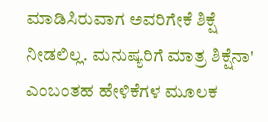ಮಾಡಿಸಿರುವಾಗ ಅವರಿಗೇಕೆ ಶಿಕ್ಷೆ ನೀಡಲಿಲ್ಲ. ಮನುಷ್ಯರಿಗೆ ಮಾತ್ರ ಶಿಕ್ಷೆನಾ' ಎಂಬಂತಹ ಹೇಳಿಕೆಗಳ ಮೂಲಕ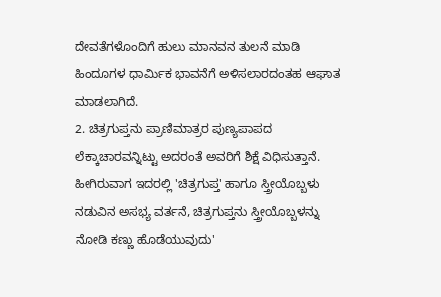ದೇವತೆಗಳೊಂದಿಗೆ ಹುಲು ಮಾನವನ ತುಲನೆ ಮಾಡಿ ಹಿಂದೂಗಳ ಧಾರ್ಮಿಕ ಭಾವನೆಗೆ ಅಳಿಸಲಾರದಂತಹ ಆಘಾತ ಮಾಡಲಾಗಿದೆ.
2. ಚಿತ್ರಗುಪ್ತನು ಪ್ರಾಣಿಮಾತ್ರರ ಪುಣ್ಯಪಾಪದ ಲೆಕ್ಕಾಚಾರವನ್ನಿಟ್ಟು ಅದರಂತೆ ಅವರಿಗೆ ಶಿಕ್ಷೆ ವಿಧಿಸುತ್ತಾನೆ. ಹೀಗಿರುವಾಗ ಇದರಲ್ಲಿ 'ಚಿತ್ರಗುಪ್ತ' ಹಾಗೂ ಸ್ತ್ರೀಯೊಬ್ಬಳು ನಡುವಿನ ಅಸಭ್ಯ ವರ್ತನೆ, ಚಿತ್ರಗುಪ್ತನು ಸ್ತ್ರೀಯೊಬ್ಬಳನ್ನು ನೋಡಿ ಕಣ್ಣು ಹೊಡೆಯುವುದು'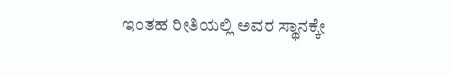ಇಂತಹ ರೀತಿಯಲ್ಲಿ ಅವರ ಸ್ಥಾನಕ್ಕೇ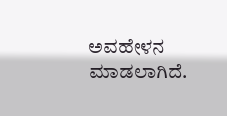ಅವಹೇಳನ ಮಾಡಲಾಗಿದೆ.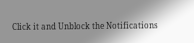Click it and Unblock the Notifications